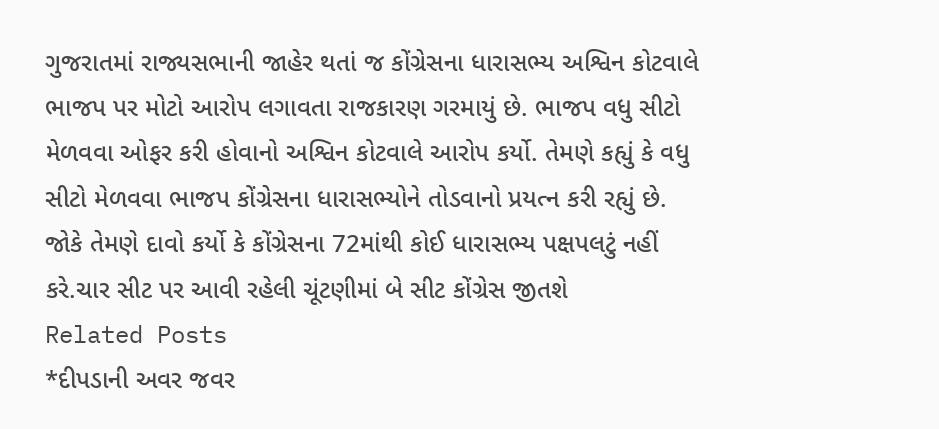ગુજરાતમાં રાજ્યસભાની જાહેર થતાં જ કોંગ્રેસના ધારાસભ્ય અશ્વિન કોટવાલે ભાજપ પર મોટો આરોપ લગાવતા રાજકારણ ગરમાયું છે. ભાજપ વધુ સીટો મેળવવા ઓફર કરી હોવાનો અશ્વિન કોટવાલે આરોપ કર્યો. તેમણે કહ્યું કે વધુ સીટો મેળવવા ભાજપ કોંગ્રેસના ધારાસભ્યોને તોડવાનો પ્રયત્ન કરી રહ્યું છે. જોકે તેમણે દાવો કર્યો કે કોંગ્રેસના 72માંથી કોઈ ધારાસભ્ય પક્ષપલટું નહીં કરે.ચાર સીટ પર આવી રહેલી ચૂંટણીમાં બે સીટ કોંગ્રેસ જીતશે
Related Posts
*દીપડાની અવર જવર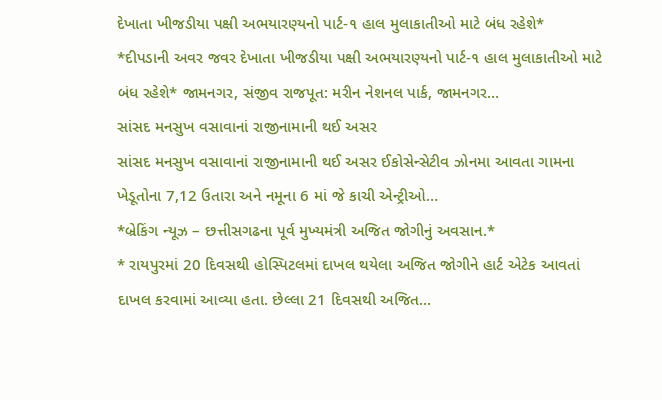દેખાતા ખીજડીયા પક્ષી અભયારણ્યનો પાર્ટ-૧ હાલ મુલાકાતીઓ માટે બંધ રહેશે*
*દીપડાની અવર જવર દેખાતા ખીજડીયા પક્ષી અભયારણ્યનો પાર્ટ-૧ હાલ મુલાકાતીઓ માટે બંધ રહેશે* જામનગર, સંજીવ રાજપૂત: મરીન નેશનલ પાર્ક, જામનગર…
સાંસદ મનસુખ વસાવાનાં રાજીનામાની થઈ અસર
સાંસદ મનસુખ વસાવાનાં રાજીનામાની થઈ અસર ઈકોસેન્સેટીવ ઝોનમા આવતા ગામના ખેડૂતોના 7,12 ઉતારા અને નમૂના 6 માં જે કાચી એન્ટ્રીઓ…
*બ્રેકિંગ ન્યૂઝ – છત્તીસગઢના પૂર્વ મુખ્યમંત્રી અજિત જોગીનું અવસાન.*
* રાયપુરમાં 20 દિવસથી હોસ્પિટલમાં દાખલ થયેલા અજિત જોગીને હાર્ટ એટેક આવતાં દાખલ કરવામાં આવ્યા હતા. છેલ્લા 21 દિવસથી અજિત…